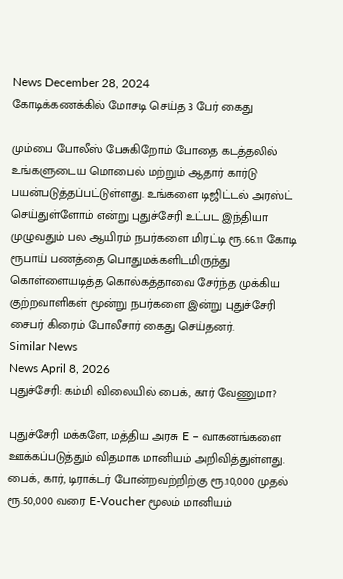News December 28, 2024
கோடிக்கணக்கில் மோசடி செய்த 3 பேர் கைது

மும்பை போலீஸ் பேசுகிறோம் போதை கடத்தலில் உங்களுடைய மொபைல் மற்றும் ஆதார் கார்டு பயன்படுத்தப்பட்டுள்ளது. உங்களை டிஜிட்டல் அரஸ்ட் செய்துள்ளோம் என்று புதுச்சேரி உட்பட இந்தியா முழுவதும் பல ஆயிரம் நபர்களை மிரட்டி ரூ.66.11 கோடி ரூபாய் பணத்தை பொதுமக்களிடமிருந்து கொள்ளையடித்த கொல்கத்தாவை சேர்ந்த முக்கிய குற்றவாளிகள் மூன்று நபர்களை இன்று புதுச்சேரி சைபர் கிரைம் போலீசார் கைது செய்தனர்.
Similar News
News April 8, 2026
புதுச்சேரி: கம்மி விலையில் பைக், கார் வேணுமா?

புதுச்சேரி மக்களே, மத்திய அரசு E – வாகனங்களை ஊக்கப்படுத்தும் விதமாக மானியம் அறிவித்துள்ளது. பைக், கார், டிராக்டர் போன்றவற்றிற்கு ரூ.10,000 முதல் ரூ.50,000 வரை E-Voucher மூலம் மானியம்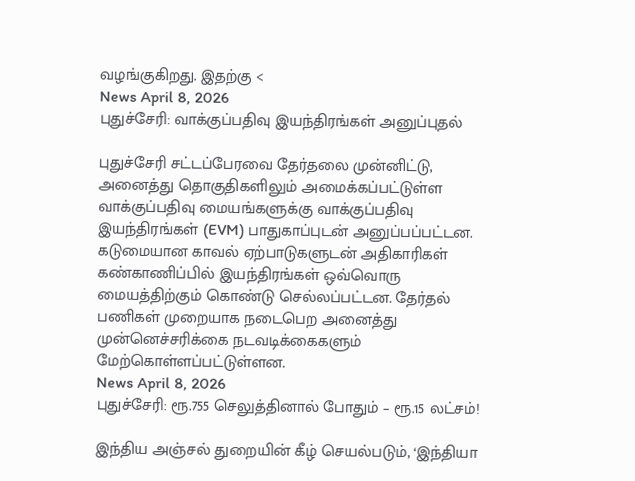வழங்குகிறது. இதற்கு <
News April 8, 2026
புதுச்சேரி: வாக்குப்பதிவு இயந்திரங்கள் அனுப்புதல்

புதுச்சேரி சட்டப்பேரவை தேர்தலை முன்னிட்டு, அனைத்து தொகுதிகளிலும் அமைக்கப்பட்டுள்ள வாக்குப்பதிவு மையங்களுக்கு வாக்குப்பதிவு இயந்திரங்கள் (EVM) பாதுகாப்புடன் அனுப்பப்பட்டன. கடுமையான காவல் ஏற்பாடுகளுடன் அதிகாரிகள் கண்காணிப்பில் இயந்திரங்கள் ஒவ்வொரு மையத்திற்கும் கொண்டு செல்லப்பட்டன. தேர்தல் பணிகள் முறையாக நடைபெற அனைத்து முன்னெச்சரிக்கை நடவடிக்கைகளும் மேற்கொள்ளப்பட்டுள்ளன.
News April 8, 2026
புதுச்சேரி: ரூ.755 செலுத்தினால் போதும் – ரூ.15 லட்சம்!

இந்திய அஞ்சல் துறையின் கீழ் செயல்படும், ‘இந்தியா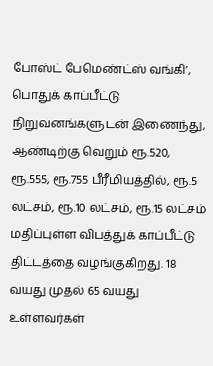போஸ்ட் பேமெண்ட்ஸ் வங்கி’, பொதுக் காப்பீட்டு நிறுவனங்களுடன் இணைந்து, ஆண்டிற்கு வெறும் ரூ.520, ரூ.555, ரூ.755 பீரீமியத்தில், ரூ.5 லட்சம், ரூ.10 லட்சம், ரூ.15 லட்சம் மதிப்புள்ள விபத்துக் காப்பீட்டு திட்டத்தை வழங்குகிறது. 18 வயது முதல் 65 வயது உள்ளவர்கள்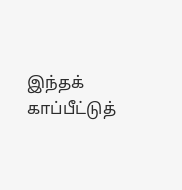இந்தக் காப்பீட்டுத்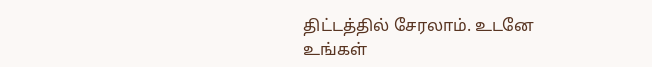திட்டத்தில் சேரலாம். உடனே உங்கள்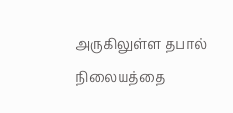அருகிலுள்ள தபால் நிலையத்தை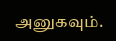அனுகவும்.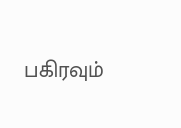பகிரவும்